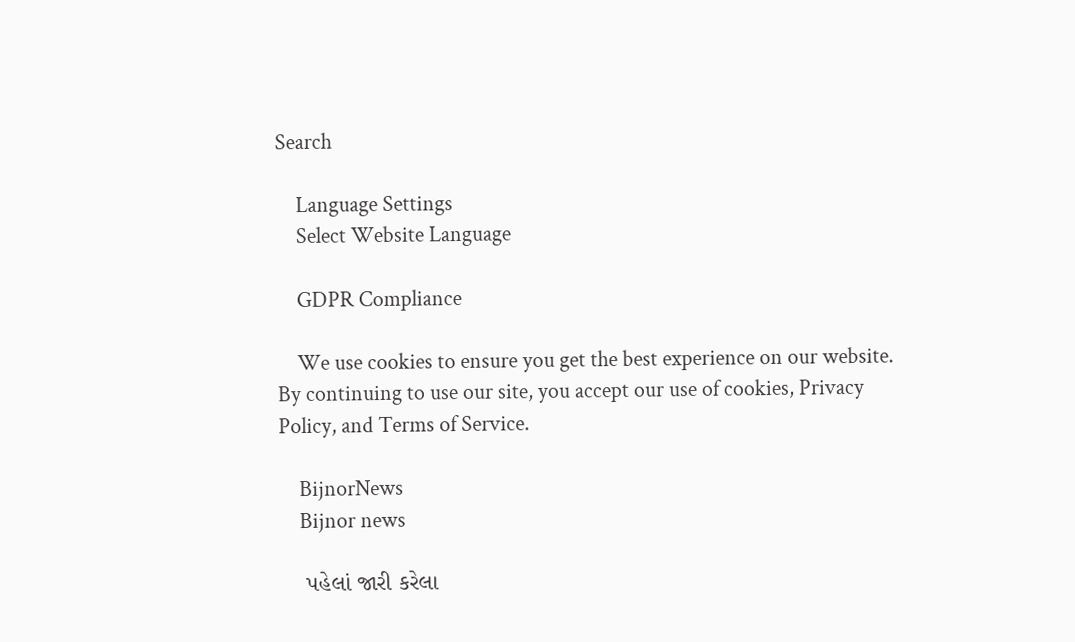Search

    Language Settings
    Select Website Language

    GDPR Compliance

    We use cookies to ensure you get the best experience on our website. By continuing to use our site, you accept our use of cookies, Privacy Policy, and Terms of Service.

    BijnorNews
    Bijnor news

    પહેલાં જારી કરેલા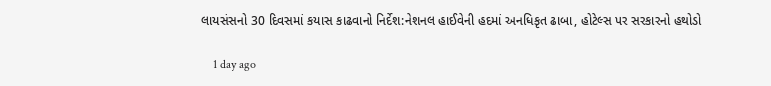લાયસંસનો 30 દિવસમાં કયાસ કાઢવાનો નિર્દેશ:નેશનલ હાઈવેની હદમાં અનધિકૃત ઢાબા, હોટેલ્સ પર સરકારનો હથોડો

    1 day ago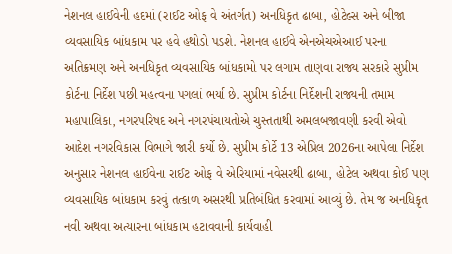નેશનલ હાઈવેની હદમાં (રાઈટ ઓફ વે અંતર્ગત) અનધિકૃત ઢાબા, હોટેલ્સ અને બીજા વ્યવસાયિક બાંધકામ પર હવે હથોડો પડશે. નેશનલ હાઈવે એનએચએઆઈ પરના અતિક્રમણ અને અનધિકૃત વ્યવસાયિક બાંધકામો પર લગામ તાણવા રાજ્ય સરકારે સુપ્રીમ કોર્ટના નિર્દેશ પછી મહત્વના પગલાં ભર્યા છે. સુપ્રીમ કોર્ટના નિર્દેશની રાજ્યની તમામ મહાપાલિકા, નગરપરિષદ અને નગરપંચાયતોએ ચુસ્તતાથી અમલબજાવણી કરવી એવો આદેશ નગરવિકાસ વિભાગે જારી કર્યો છે. સુપ્રીમ કોર્ટે 13 એપ્રિલ 2026ના આપેલા નિર્દેશ અનુસાર નેશનલ હાઈવેના રાઈટ ઓફ વે એરિયામાં નવેસરથી ઢાબા, હોટેલ અથવા કોઈ પણ વ્યવસાયિક બાંધકામ કરવું તત્કાળ અસરથી પ્રતિબંધિત કરવામાં આવ્યું છે. તેમ જ અનધિકૃત નવી અથવા અત્યારના બાંધકામ હટાવવાની કાર્યવાહી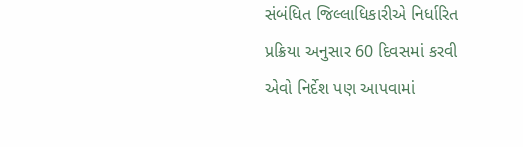સંબંધિત જિલ્લાધિકારીએ નિર્ધારિત પ્રક્રિયા અનુસાર 60 દિવસમાં કરવી એવો નિર્દેશ પણ આપવામાં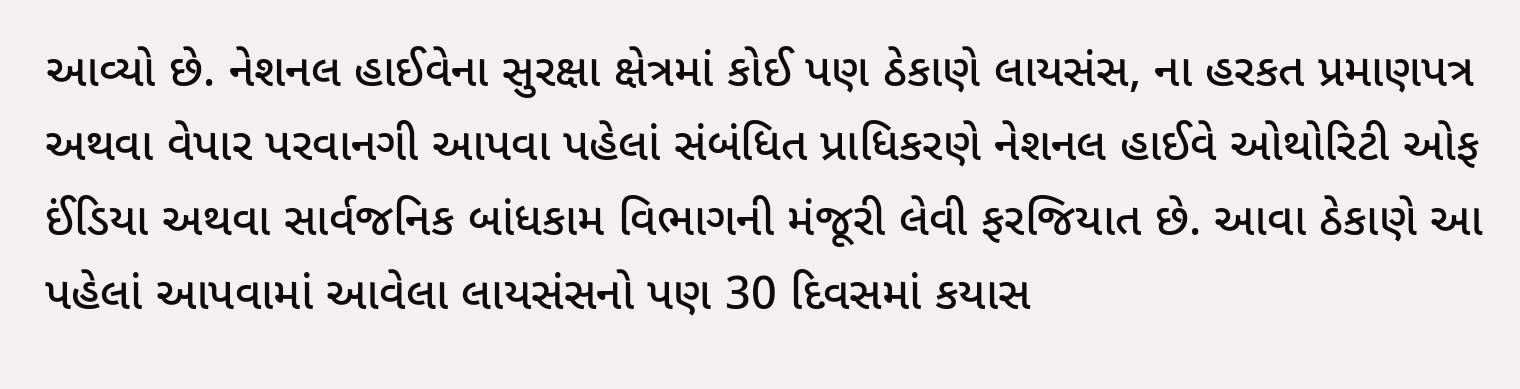આવ્યો છે. નેશનલ હાઈવેના સુરક્ષા ક્ષેત્રમાં કોઈ પણ ઠેકાણે લાયસંસ, ના હરકત પ્રમાણપત્ર અથવા વેપાર પરવાનગી આપવા પહેલાં સંબંધિત પ્રાધિકરણે નેશનલ હાઈવે ઓથોરિટી ઓફ ઈંડિયા અથવા સાર્વજનિક બાંધકામ વિભાગની મંજૂરી લેવી ફરજિયાત છે. આવા ઠેકાણે આ પહેલાં આપવામાં આવેલા લાયસંસનો પણ 30 દિવસમાં કયાસ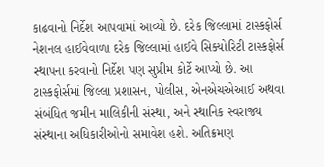કાઢવાનો નિર્દેશ આપવામાં આવ્યો છે. દરેક જિલ્લામાં ટાસ્કફોર્સ નેશનલ હાઈવેવાળા દરેક જિલ્લામાં હાઈવે સિક્યોરિટી ટાસ્કફોર્સ સ્થાપના કરવાનો નિર્દેશ પણ સુપ્રીમ કોર્ટે આપ્યો છે. આ ટાસ્કફોર્સમાં જિલ્લા પ્રશાસન, પોલીસ, એનએચએઆઈ અથવા સંબંધિત જમીન માલિકીની સંસ્થા, અને સ્થાનિક સ્વરાજ્ય સંસ્થાના અધિકારીઓનો સમાવેશ હશે. અતિક્રમણ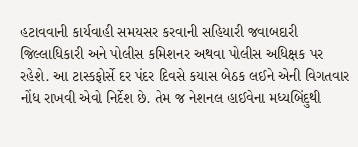હટાવવાની કાર્યવાહી સમયસર કરવાની સહિયારી જવાબદારી જિલ્લાધિકારી અને પોલીસ કમિશનર અથવા પોલીસ અધિક્ષક પર રહેશે. આ ટાસ્કફોર્સે દર પંદર દિવસે કયાસ બેઠક લઈને એની વિગતવાર નોંધ રાખવી એવો નિર્દેશ છે. તેમ જ નેશનલ હાઈવેના મધ્યબિંદુથી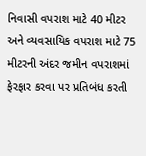નિવાસી વપરાશ માટે 40 મીટર અને વ્યવસાયિક વપરાશ માટે 75 મીટરની અંદર જમીન વપરાશમાં ફેરફાર કરવા પર પ્રતિબંધ કરતી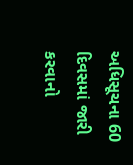અધિસૂચના 60 દિવસમાં જારી કરવાનો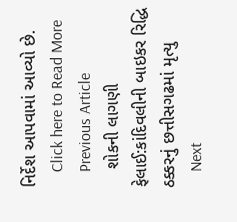નિર્દેશ આપવામાં આવ્યો છે.
    Click here to Read More
    Previous Article
    શોકની લાગણી ફેલાઈ:કાંદિવલીની બાઇકર રિદ્ધિ ઠક્કરનું છત્તીસગઢમાં મૃત્યુ
    Next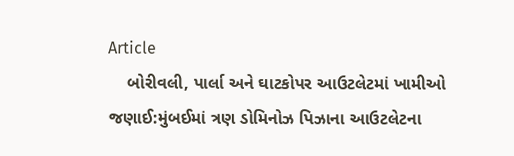Article
    બોરીવલી, પાર્લા અને ઘાટકોપર આઉટલેટમાં ખામીઓ જણાઈ:મુંબઈમાં ત્રણ ડોમિનોઝ પિઝાના આઉટલેટના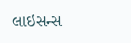લાઇસન્સ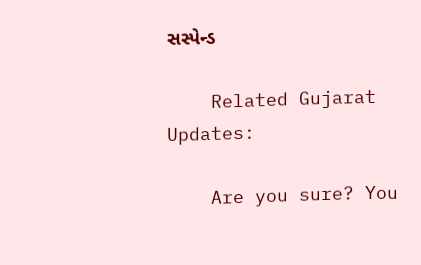સસ્પેન્ડ

    Related Gujarat Updates:

    Are you sure? You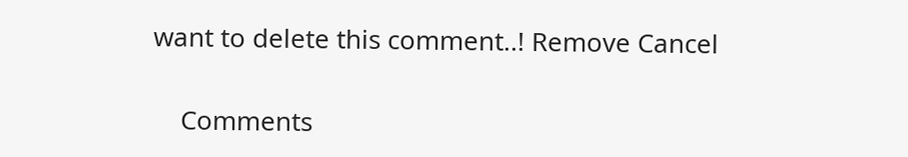want to delete this comment..! Remove Cancel

    Comments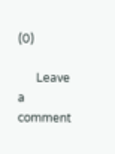(0)

      Leave a comment